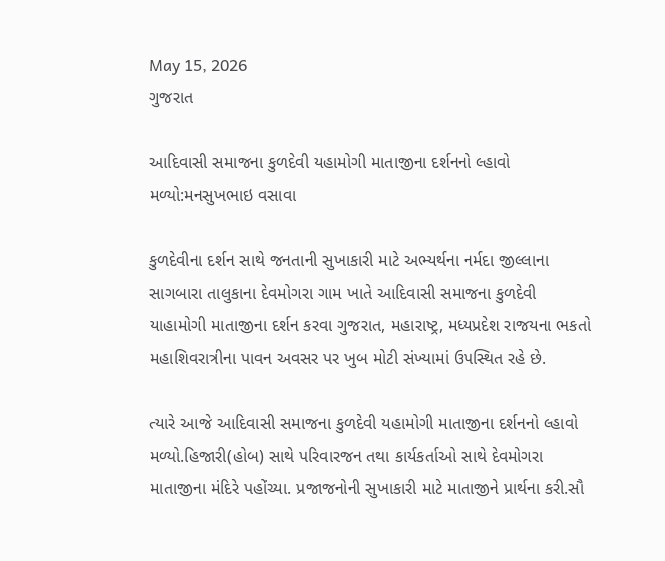May 15, 2026
ગુજરાત

આદિવાસી સમાજના કુળદેવી યહામોગી માતાજીના દર્શનનો લ્હાવો મળ્યો:મનસુખભાઇ વસાવા

કુળદેવીના દર્શન સાથે જનતાની સુખાકારી માટે અભ્યર્થના નર્મદા જીલ્લાના સાગબારા તાલુકાના દેવમોગરા ગામ ખાતે આદિવાસી સમાજના કુળદેવી યાહામોગી માતાજીના દર્શન કરવા ગુજરાત, મહારાષ્ટ્ર, મધ્યપ્રદેશ રાજયના ભકતો મહાશિવરાત્રીના પાવન અવસર પર ખુબ મોટી સંખ્યામાં ઉપસ્થિત રહે છે.

ત્યારે આજે આદિવાસી સમાજના કુળદેવી યહામોગી માતાજીના દર્શનનો લ્હાવો મળ્યો.હિજારી(હોબ) સાથે પરિવારજન તથા કાર્યકર્તાઓ સાથે દેવમોગરા માતાજીના મંદિરે પહોંચ્યા. પ્રજાજનોની સુખાકારી માટે માતાજીને પ્રાર્થના કરી.સૌ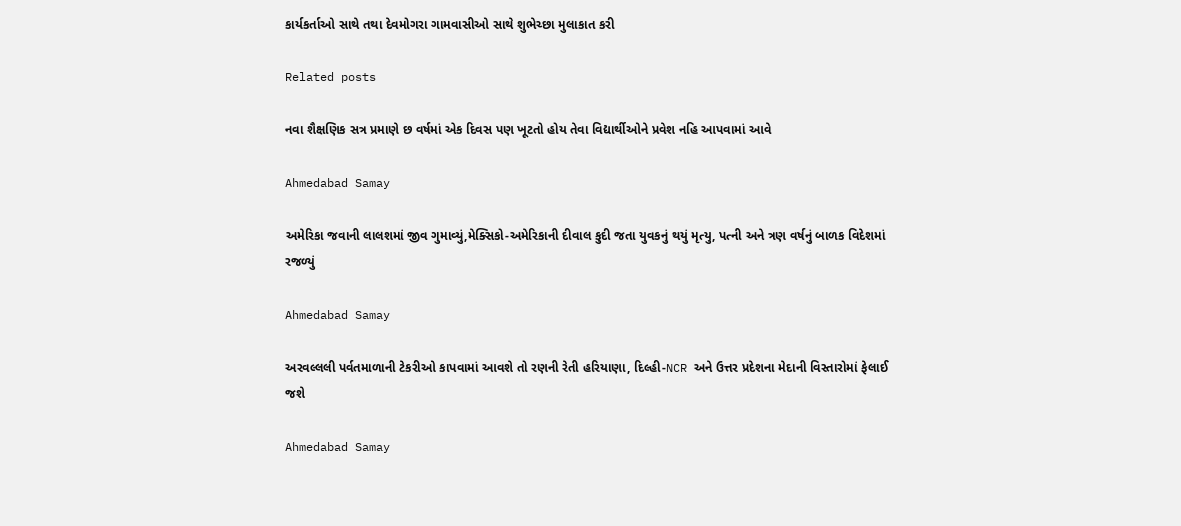કાર્યકર્તાઓ સાથે તથા દેવમોગરા ગામવાસીઓ સાથે શુભેચ્છા મુલાકાત કરી

Related posts

નવા શૈક્ષણિક સત્ર પ્રમાણે છ વર્ષમાં એક દિવસ પણ ખૂટતો હોય તેવા વિદ્યાર્થીઓને પ્રવેશ નહિ આપવામાં આવે

Ahmedabad Samay

અમેરિકા જવાની લાલશમાં જીવ ગુમાવ્યું,મેક્સિકો-અમેરિકાની દીવાલ કુદી જતા યુવકનું થયું મૃત્યુ, પત્ની અને ત્રણ વર્ષનું બાળક વિદેશમાં રજળ્યું

Ahmedabad Samay

અરવલ્લલી પર્વતમાળાની ટેકરીઓ કાપવામાં આવશે તો રણની રેતી હરિયાણા, દિલ્હી-NCR અને ઉત્તર પ્રદેશના મેદાની વિસ્તારોમાં ફેલાઈ જશે

Ahmedabad Samay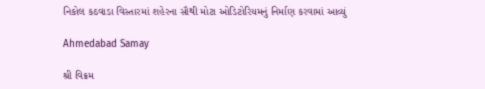નિકોલ કઠવાડા વિસ્તારમાં શહેરના સૌથી મોટા ઓડિટોરિયમનું નિર્માણ કરવામાં આવ્યું

Ahmedabad Samay

શ્રી વિક્રમ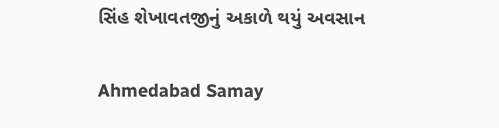સિંહ શેખાવતજીનું અકાળે થયું અવસાન

Ahmedabad Samay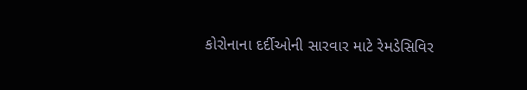કોરોનાના દર્દીઓની સારવાર માટે રેમડેસિવિર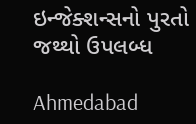ઇન્જેક્શન્સનો પુરતો જથ્થો ઉપલબ્ધ

Ahmedabad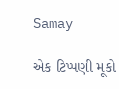Samay

એક ટિપ્પણી મૂકો